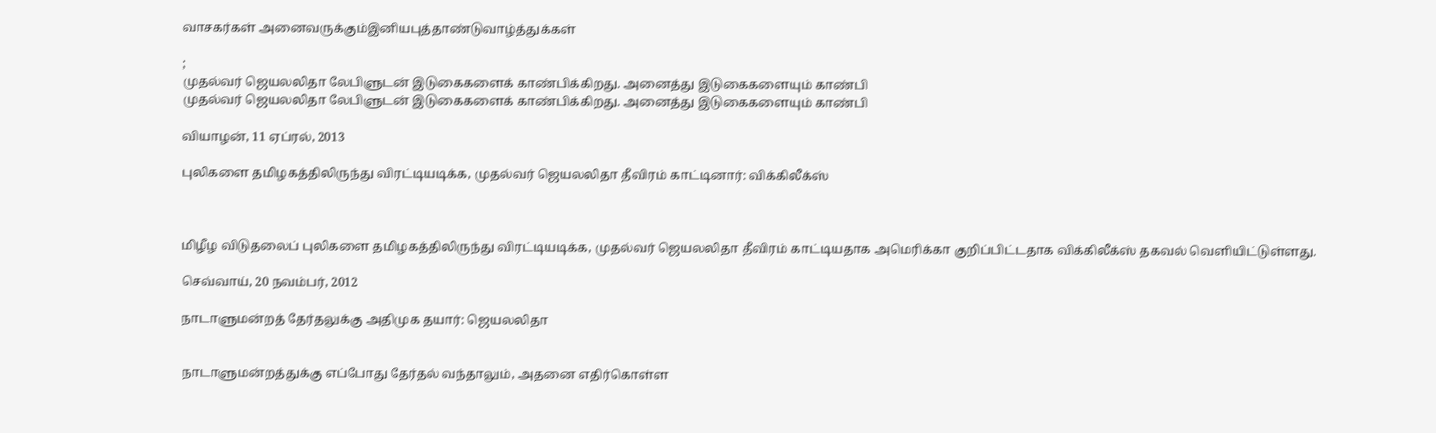வாசகர்கள் அனைவருக்கும்இனியபுத்தாண்டுவாழ்த்துக்கள்

;
முதல்வர் ஜெயலலிதா லேபிளுடன் இடுகைகளைக் காண்பிக்கிறது. அனைத்து இடுகைகளையும் காண்பி
முதல்வர் ஜெயலலிதா லேபிளுடன் இடுகைகளைக் காண்பிக்கிறது. அனைத்து இடுகைகளையும் காண்பி

வியாழன், 11 ஏப்ரல், 2013

புலிகளை தமிழகத்திலிருந்து விரட்டியடிக்க, முதல்வர் ஜெயலலிதா தீவிரம் காட்டினார்: விக்கிலீக்ஸ்



மிழீழ விடுதலைப் புலிகளை தமிழகத்திலிருந்து விரட்டியடிக்க, முதல்வர் ஜெயலலிதா தீவிரம் காட்டியதாக அமெரிக்கா குறிப்பிட்டதாக விக்கிலீக்ஸ் தகவல் வெளியிட்டுள்ளது.

செவ்வாய், 20 நவம்பர், 2012

நாடாளுமன்றத் தேர்தலுக்கு அதிமுக தயார்: ஜெயலலிதா


நாடாளுமன்றத்துக்கு எப்போது தேர்தல் வந்தாலும், அதனை எதிர்கொள்ள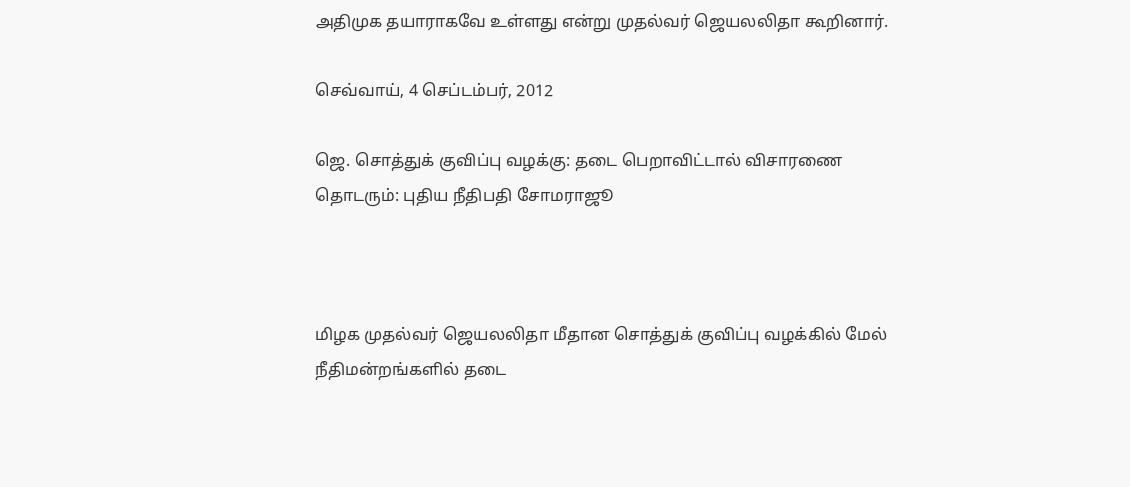அதிமுக தயாராகவே உள்ளது என்று முதல்வர் ஜெயலலிதா கூறினார்.

செவ்வாய், 4 செப்டம்பர், 2012

ஜெ. சொத்துக் குவிப்பு வழக்கு: தடை பெறாவிட்டால் விசாரணை தொடரும்: புதிய நீதிபதி சோமராஜூ



மிழக முதல்வர் ஜெயலலிதா மீதான சொத்துக் குவிப்பு வழக்கில் மேல் நீதிமன்றங்களில் தடை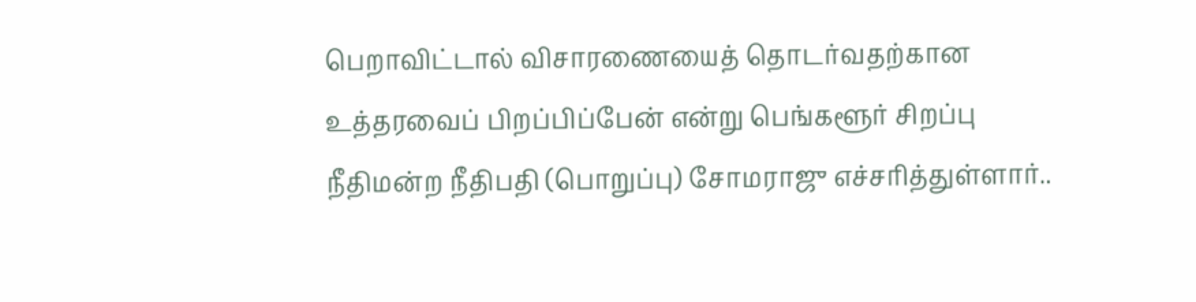பெறாவிட்டால் விசாரணையைத் தொடர்வதற்கான உத்தரவைப் பிறப்பிப்பேன் என்று பெங்களூர் சிறப்பு நீதிமன்ற நீதிபதி (பொறுப்பு) சோமராஜு எச்சரித்துள்ளார்..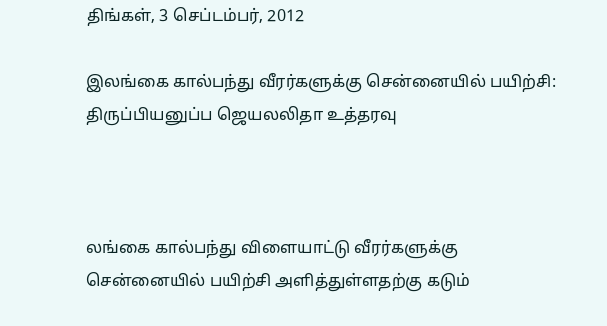திங்கள், 3 செப்டம்பர், 2012

இலங்கை கால்பந்து வீரர்களுக்கு சென்னையில் பயிற்சி: திருப்பியனுப்ப ஜெயலலிதா உத்தரவு



லங்கை கால்பந்து விளையாட்டு வீரர்களுக்கு சென்னையில் பயிற்சி அளித்துள்ளதற்கு கடும்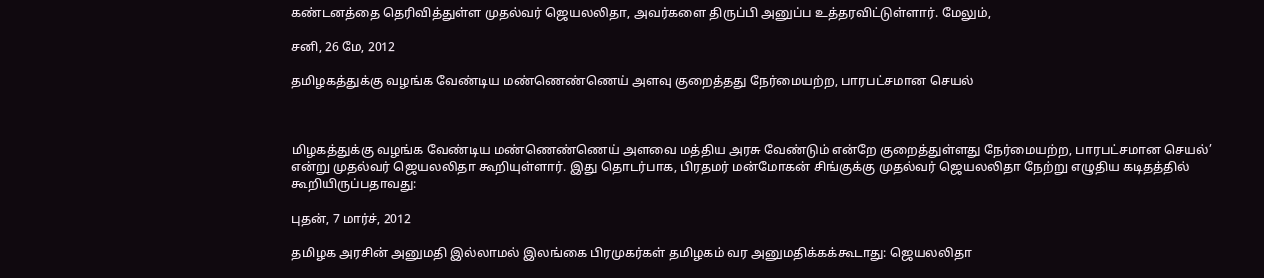கண்டனத்தை தெரிவித்துள்ள முதல்வர் ஜெயலலிதா, அவர்களை திருப்பி அனுப்ப உத்தரவிட்டுள்ளார். மேலும்,

சனி, 26 மே, 2012

தமிழகத்துக்கு வழங்க வேண்டிய மண்ணெண்ணெய் அளவு குறைத்தது நேர்மையற்ற, பாரபட்சமான செயல்



மிழகத்துக்கு வழங்க வேண்டிய மண்ணெண்ணெய் அளவை மத்திய அரசு வேண்டும் என்றே குறைத்துள்ளது நேர்மையற்ற, பாரபட்சமான செயல்’ என்று முதல்வர் ஜெயலலிதா கூறியுள்ளார். இது தொடர்பாக, பிரதமர் மன்மோகன் சிங்குக்கு முதல்வர் ஜெயலலிதா நேற்று எழுதிய கடிதத்தில் கூறியிருப்பதாவது:

புதன், 7 மார்ச், 2012

தமிழக அரசின் அனுமதி இல்லாமல் இலங்கை பிரமுகர்கள் தமிழகம் வர அனுமதிக்கக்கூடாது: ஜெயலலிதா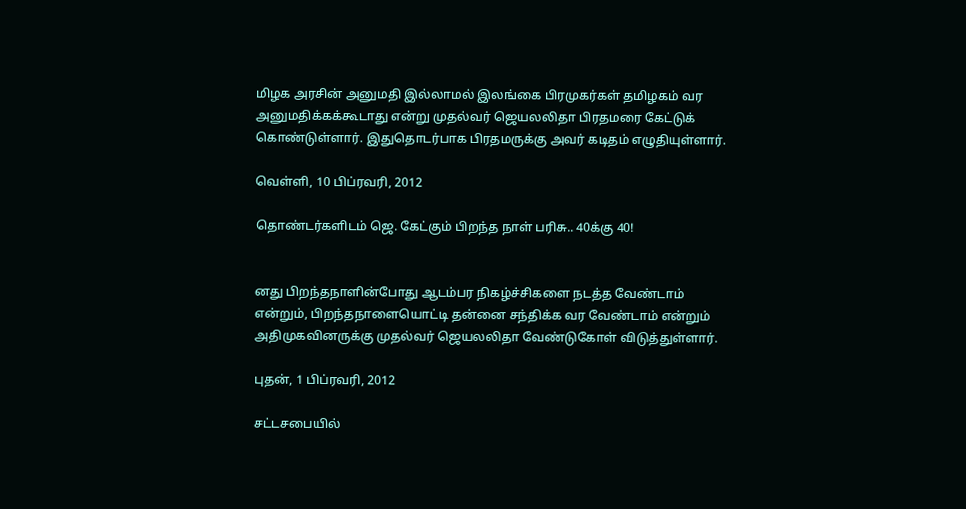மிழக அரசின் அனுமதி இல்லாமல் இலங்கை பிரமுகர்கள் தமிழகம் வர அனுமதிக்கக்கூடாது என்று முதல்வர் ஜெயலலிதா பிரதமரை கேட்டுக் கொண்டுள்ளார். இதுதொடர்பாக பிரதமருக்கு அவர் கடிதம் எழுதியுள்ளார்.

வெள்ளி, 10 பிப்ரவரி, 2012

தொண்டர்களிடம் ஜெ. கேட்கும் பிறந்த நாள் பரிசு.. 40க்கு 40!


னது பிறந்தநாளின்போது ஆடம்பர நிகழ்ச்சிகளை நடத்த வேண்டாம் என்றும், பிறந்தநாளையொட்டி தன்னை சந்திக்க வர வேண்டாம் என்றும் அதிமுகவினருக்கு முதல்வர் ஜெயலலிதா வேண்டுகோள் விடுத்துள்ளார்.

புதன், 1 பிப்ரவரி, 2012

சட்டசபையில்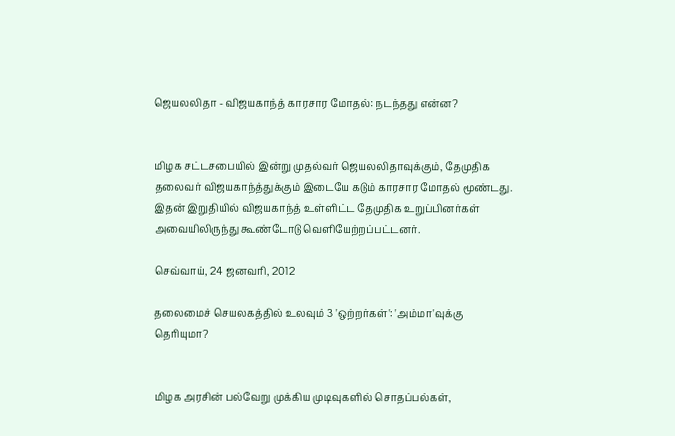ஜெயலலிதா - விஜயகாந்த் காரசார மோதல்: நடந்தது என்ன?


மிழக சட்டசபையில் இன்று முதல்வர் ஜெயலலிதாவுக்கும், தேமுதிக தலைவர் விஜயகாந்த்துக்கும் இடையே கடும் காரசார மோதல் மூண்டது. இதன் இறுதியில் விஜயகாந்த் உள்ளிட்ட தேமுதிக உறுப்பினர்கள் அவையிலிருந்து கூண்டோடு வெளியேற்றப்பட்டனர்.

செவ்வாய், 24 ஜனவரி, 2012

தலைமைச் செயலகத்தில் உலவும் 3 'ஒற்றர்கள்': 'அம்மா'வுக்கு தெரியுமா?


மிழக அரசின் பல்வேறு முக்கிய முடிவுகளில் சொதப்பல்கள்,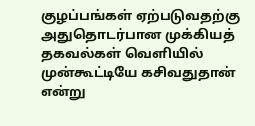குழப்பங்கள் ஏற்படுவதற்கு அதுதொடர்பான முக்கியத் தகவல்கள் வெளியில் முன்கூட்டியே கசிவதுதான் என்று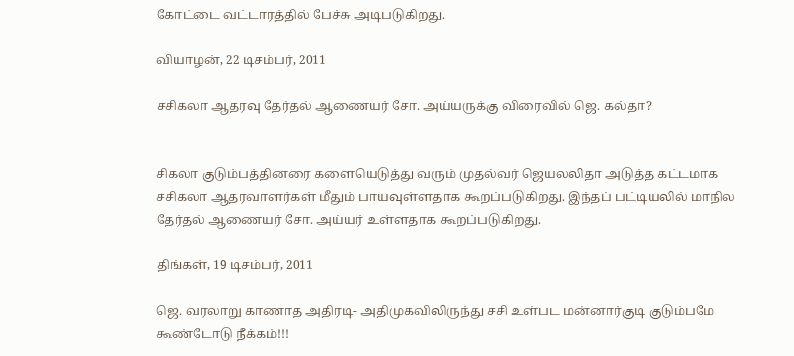கோட்டை வட்டாரத்தில் பேச்சு அடிபடுகிறது.

வியாழன், 22 டிசம்பர், 2011

சசிகலா ஆதரவு தேர்தல் ஆணையர் சோ. அய்யருக்கு விரைவில் ஜெ. கல்தா?


சிகலா குடும்பத்தினரை களையெடுத்து வரும் முதல்வர் ஜெயலலிதா அடுத்த கட்டமாக சசிகலா ஆதரவாளர்கள் மீதும் பாயவுள்ளதாக கூறப்படுகிறது. இந்தப் பட்டியலில் மாநில தேர்தல் ஆணையர் சோ. அய்யர் உள்ளதாக கூறப்படுகிறது.

திங்கள், 19 டிசம்பர், 2011

ஜெ. வரலாறு காணாத அதிரடி- அதிமுகவிலிருந்து சசி உள்பட மன்னார்குடி குடும்பமே கூண்டோடு நீக்கம்!!!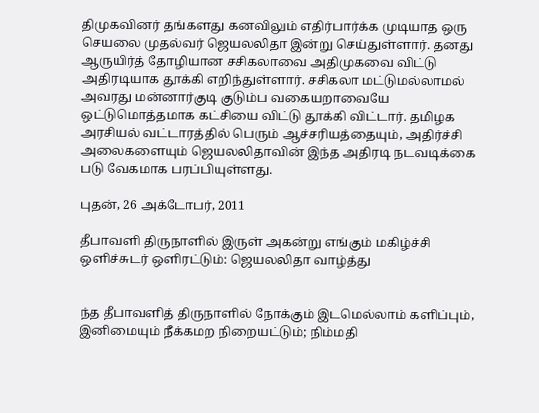திமுகவினர் தங்களது கனவிலும் எதிர்பார்க்க முடியாத ஒரு செயலை முதல்வர் ஜெயலலிதா இன்று செய்துள்ளார். தனது ஆருயிர்த் தோழியான சசிகலாவை அதிமுகவை விட்டு அதிரடியாக தூக்கி எறிந்துள்ளார். சசிகலா மட்டுமல்லாமல் அவரது மன்னார்குடி குடும்ப வகையறாவையே ஒட்டுமொத்தமாக கட்சியை விட்டு தூக்கி விட்டார். தமிழக அரசியல் வட்டாரத்தில் பெரும் ஆச்சரியத்தையும், அதிர்ச்சி அலைகளையும் ஜெயலலிதாவின் இந்த அதிரடி நடவடிக்கை படு வேகமாக பரப்பியுள்ளது.

புதன், 26 அக்டோபர், 2011

தீபாவளி திருநாளில் இருள் அகன்று எங்கும் மகிழ்ச்சி ஒளிச்சுடர் ஒளிரட்டும்: ஜெயலலிதா வாழ்த்து


ந்த தீபாவளித் திருநாளில் நோக்கும் இடமெல்லாம் களிப்பும், இனிமையும் நீக்கமற நிறையட்டும்; நிம்மதி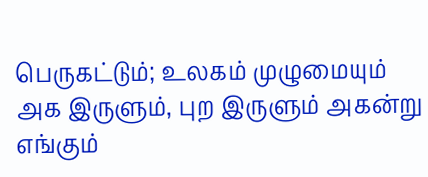பெருகட்டும்; உலகம் முழுமையும் அக இருளும், புற இருளும் அகன்று எங்கும்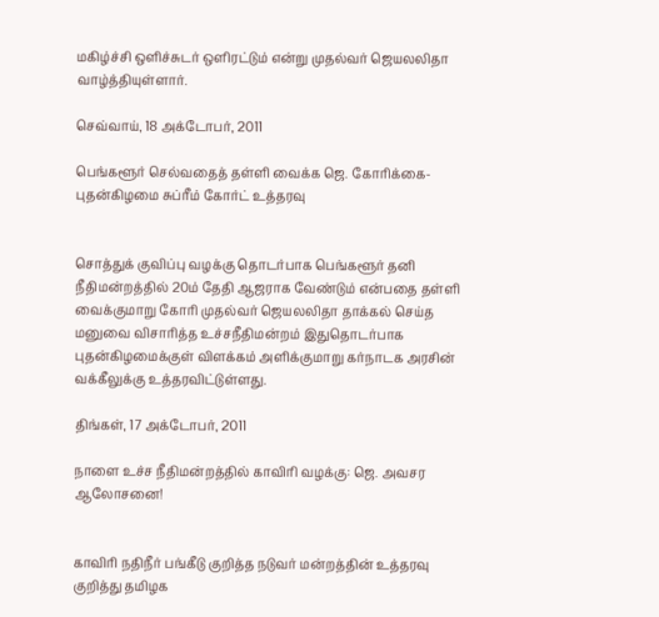மகிழ்ச்சி ஒளிச்சுடர் ஒளிரட்டும் என்று முதல்வர் ஜெயலலிதா வாழ்த்தியுள்ளார்.

செவ்வாய், 18 அக்டோபர், 2011

பெங்களூர் செல்வதைத் தள்ளி வைக்க ஜெ. கோரிக்கை-புதன்கிழமை சுப்ரீம் கோர்ட் உத்தரவு


சொத்துக் குவிப்பு வழக்கு தொடர்பாக பெங்களூர் தனி நீதிமன்றத்தில் 20ம் தேதி ஆஜராக வேண்டும் என்பதை தள்ளி வைக்குமாறு கோரி முதல்வர் ஜெயலலிதா தாக்கல் செய்த மனுவை விசாரித்த உச்சநீதிமன்றம் இதுதொடர்பாக புதன்கிழமைக்குள் விளக்கம் அளிக்குமாறு கர்நாடக அரசின் வக்கீலுக்கு உத்தரவிட்டுள்ளது.

திங்கள், 17 அக்டோபர், 2011

நாளை உச்ச நீதிமன்றத்தில் காவிரி வழக்கு: ஜெ. அவசர ஆலோசனை!


காவிரி நதிநீர் பங்கீடு குறித்த நடுவர் மன்றத்தின் உத்தரவு குறித்து தமிழக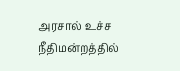அரசால் உச்ச நீதிமன்றத்தில்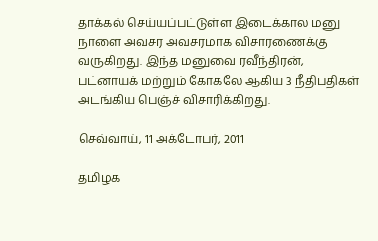தாக்கல் செய்யப்பட்டுள்ள இடைக்கால மனு நாளை அவசர அவசரமாக விசாரணைக்கு வருகிறது. இந்த மனுவை ரவீந்திரன், பட்னாயக் மற்றும் கோகலே ஆகிய 3 நீதிபதிகள் அடங்கிய பெஞ்ச் விசாரிக்கிறது.

செவ்வாய், 11 அக்டோபர், 2011

தமிழக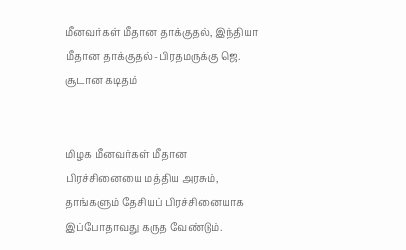மீனவர்கள் மீதான தாக்குதல், இந்தியா மீதான தாக்குதல்-பிரதமருக்கு ஜெ. சூடான கடிதம்


மிழக மீனவர்கள் மீதான பிரச்சினையை மத்திய அரசும், தாங்களும் தேசியப் பிரச்சினையாக இப்போதாவது கருத வேண்டும்.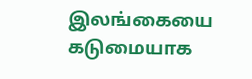இலங்கையை கடுமையாக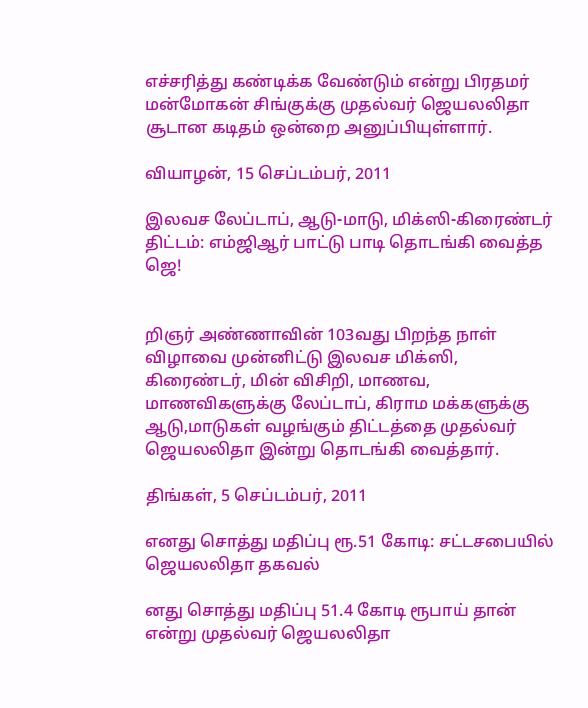எச்சரித்து கண்டிக்க வேண்டும் என்று பிரதமர் மன்மோகன் சிங்குக்கு முதல்வர் ஜெயலலிதா சூடான கடிதம் ஒன்றை அனுப்பியுள்ளார்.

வியாழன், 15 செப்டம்பர், 2011

இலவச லேப்டாப், ஆடு-மாடு, மிக்ஸி-கிரைண்டர் திட்டம்: எம்ஜிஆர் பாட்டு பாடி தொடங்கி வைத்த ஜெ!


றிஞர் அண்ணாவின் 103வது பிறந்த நாள் விழாவை முன்னிட்டு இலவச மிக்ஸி, கிரைண்டர், மின் விசிறி, மாணவ, மாணவிகளுக்கு லேப்டாப், கிராம மக்களுக்கு ஆடு,மாடுகள் வழங்கும் திட்டத்தை முதல்வர் ஜெயலலிதா இன்று தொடங்கி வைத்தார்.

திங்கள், 5 செப்டம்பர், 2011

எனது சொத்து மதிப்பு ரூ.51 கோடி: சட்டசபையில் ஜெயலலிதா தகவல்

னது சொத்து மதிப்பு 51.4 கோடி ரூபாய் தான் என்று முதல்வர் ஜெயலலிதா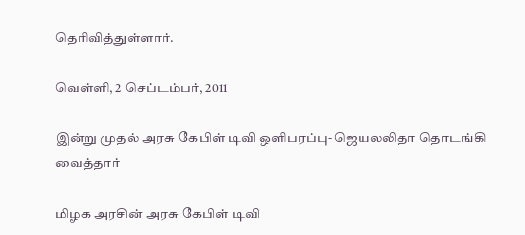தெரிவித்துள்ளார்.

வெள்ளி, 2 செப்டம்பர், 2011

இன்று முதல் அரசு கேபிள் டிவி ஒளிபரப்பு- ஜெயலலிதா தொடங்கி வைத்தார்

மிழக அரசின் அரசு கேபிள் டிவி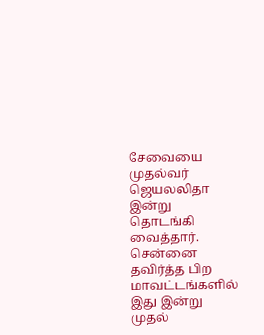சேவையை முதல்வர் ஜெயலலிதா இன்று தொடங்கி வைத்தார். சென்னை தவிர்த்த பிற மாவட்டங்களில் இது இன்று முதல்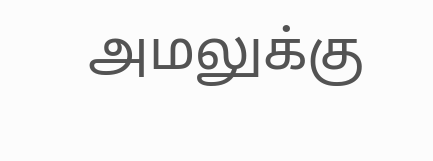அமலுக்கு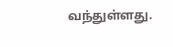வந்துள்ளது.